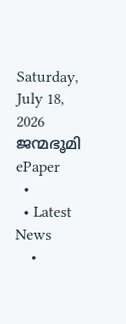Saturday, July 18, 2026
ജന്മഭൂമി
ePaper
  •
  • Latest News
    •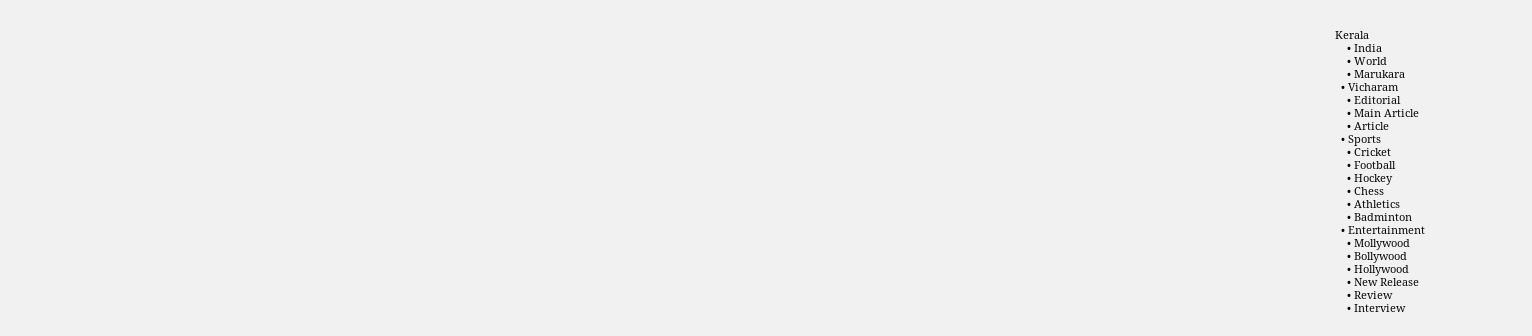Kerala
    • India
    • World
    • Marukara
  • Vicharam
    • Editorial
    • Main Article
    • Article
  • Sports
    • Cricket
    • Football
    • Hockey
    • Chess
    • Athletics
    • Badminton
  • Entertainment
    • Mollywood
    • Bollywood
    • Hollywood
    • New Release
    • Review
    • Interview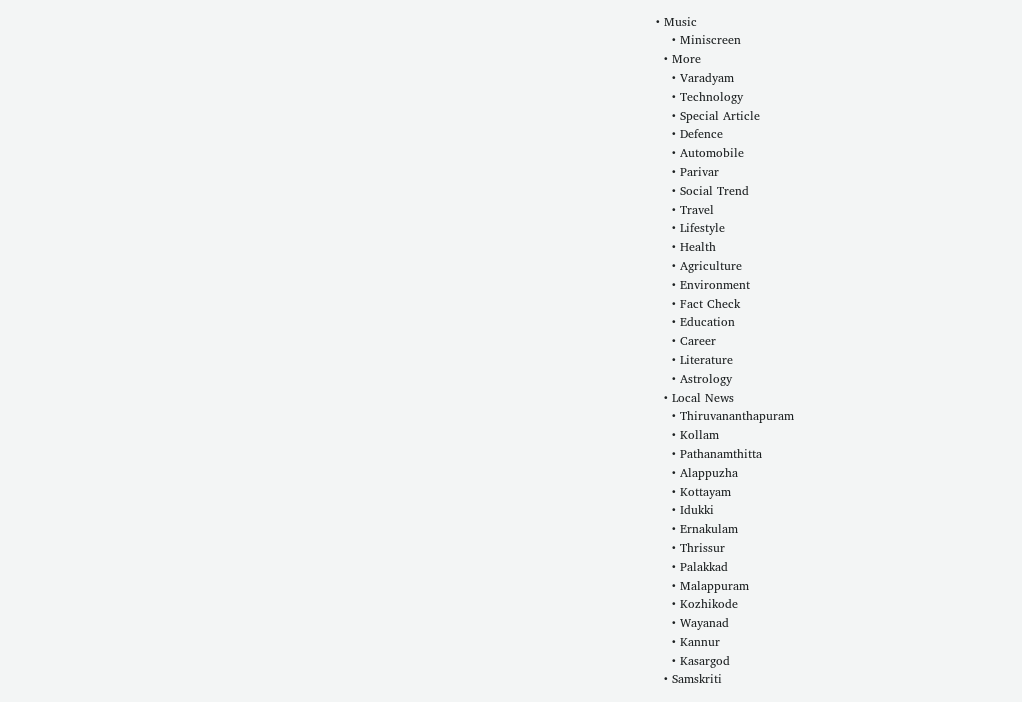• Music
    • Miniscreen
  • More
    • Varadyam
    • Technology
    • Special Article
    • Defence
    • Automobile
    • Parivar
    • Social Trend
    • Travel
    • Lifestyle
    • Health
    • Agriculture
    • Environment
    • Fact Check
    • Education
    • Career
    • Literature
    • Astrology
  • Local News
    • Thiruvananthapuram
    • Kollam
    • Pathanamthitta
    • Alappuzha
    • Kottayam
    • Idukki
    • Ernakulam
    • Thrissur
    • Palakkad
    • Malappuram
    • Kozhikode
    • Wayanad
    • Kannur
    • Kasargod
  • Samskriti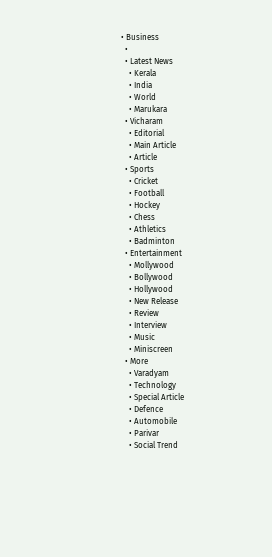• Business
  •
  • Latest News
    • Kerala
    • India
    • World
    • Marukara
  • Vicharam
    • Editorial
    • Main Article
    • Article
  • Sports
    • Cricket
    • Football
    • Hockey
    • Chess
    • Athletics
    • Badminton
  • Entertainment
    • Mollywood
    • Bollywood
    • Hollywood
    • New Release
    • Review
    • Interview
    • Music
    • Miniscreen
  • More
    • Varadyam
    • Technology
    • Special Article
    • Defence
    • Automobile
    • Parivar
    • Social Trend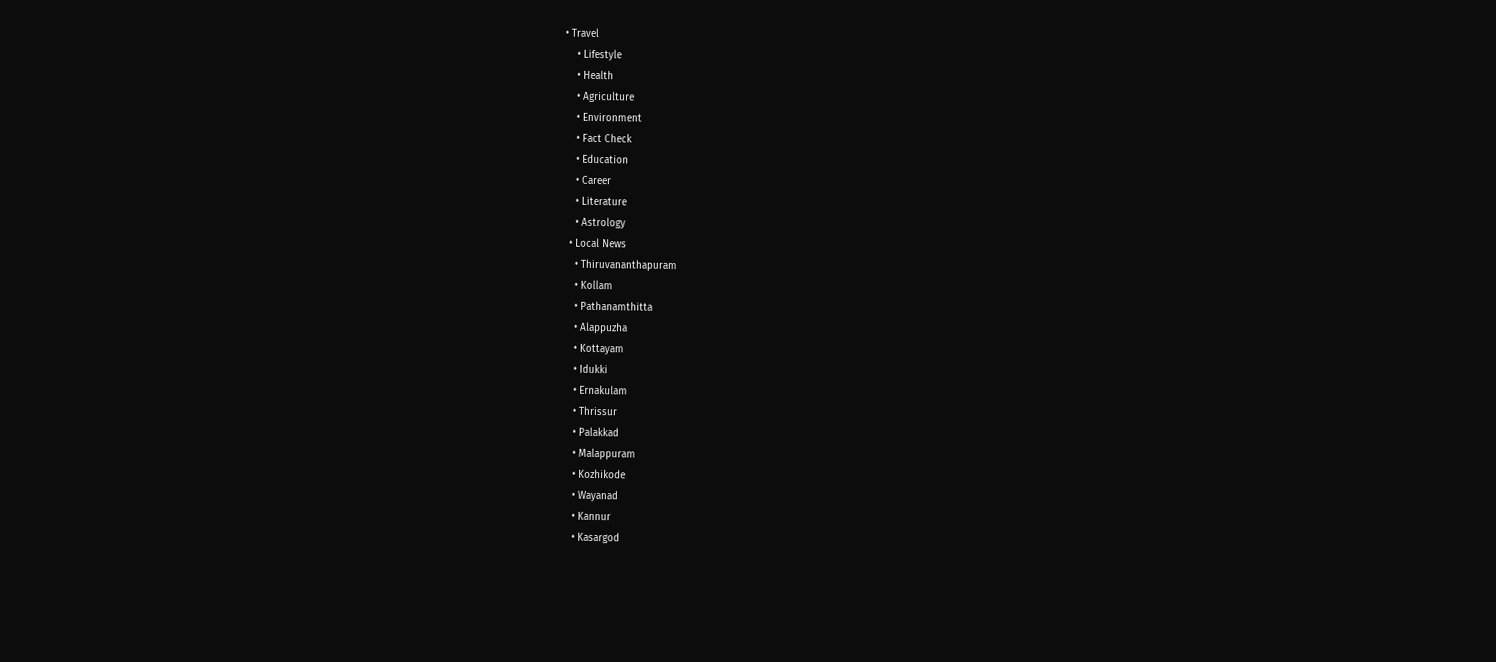• Travel
    • Lifestyle
    • Health
    • Agriculture
    • Environment
    • Fact Check
    • Education
    • Career
    • Literature
    • Astrology
  • Local News
    • Thiruvananthapuram
    • Kollam
    • Pathanamthitta
    • Alappuzha
    • Kottayam
    • Idukki
    • Ernakulam
    • Thrissur
    • Palakkad
    • Malappuram
    • Kozhikode
    • Wayanad
    • Kannur
    • Kasargod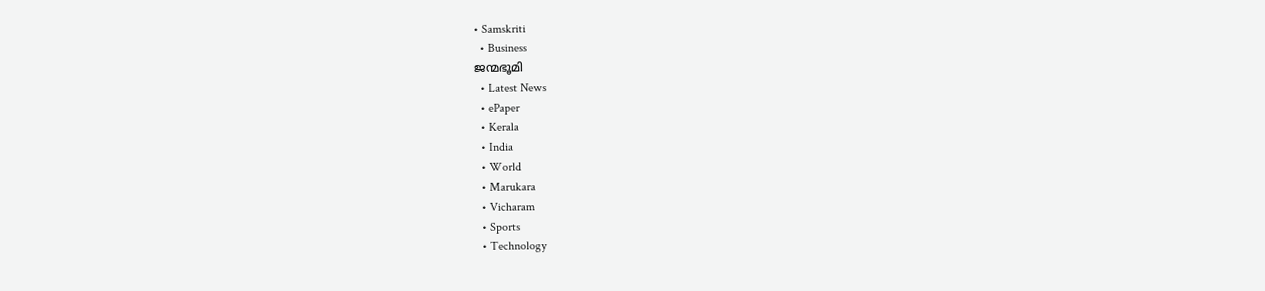• Samskriti
  • Business
ജന്മഭൂമി
  • Latest News
  • ePaper
  • Kerala
  • India
  • World
  • Marukara
  • Vicharam
  • Sports
  • Technology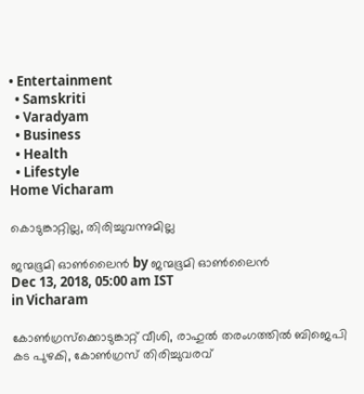• Entertainment
  • Samskriti
  • Varadyam
  • Business
  • Health
  • Lifestyle
Home Vicharam

കൊടുങ്കാറ്റില്ല, തിരിച്ചുവന്നുമില്ല

ജന്മഭൂമി ഓണ്‍ലൈന്‍ by ജന്മഭൂമി ഓണ്‍ലൈന്‍
Dec 13, 2018, 05:00 am IST
in Vicharam

കോണ്‍ഗ്രസ്‌ക്കൊടുങ്കാറ്റ് വീശി, രാഹുല്‍ തരംഗത്തില്‍ ബിജെപി കട പുഴകി, കോണ്‍ഗ്രസ് തിരിച്ചുവരവ്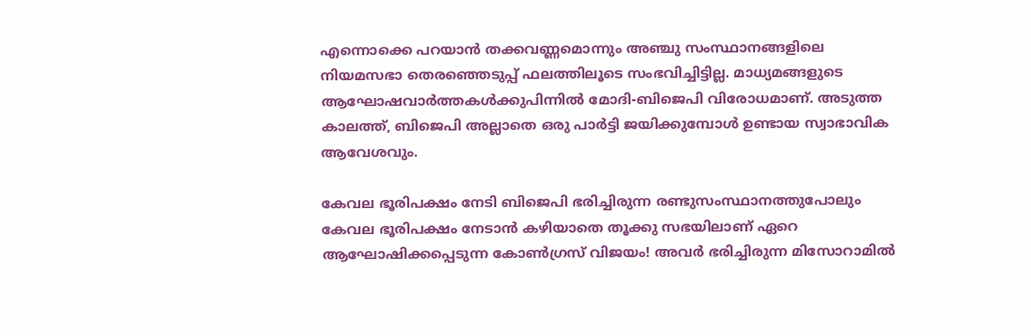എന്നൊക്കെ പറയാന്‍ തക്കവണ്ണമൊന്നും അഞ്ചു സംസ്ഥാനങ്ങളിലെ നിയമസഭാ തെരഞ്ഞെടുപ്പ് ഫലത്തിലൂടെ സംഭവിച്ചിട്ടില്ല. മാധ്യമങ്ങളുടെ ആഘോഷവാര്‍ത്തകള്‍ക്കുപിന്നില്‍ മോദി-ബിജെപി വിരോധമാണ്. അടുത്ത കാലത്ത്, ബിജെപി അല്ലാതെ ഒരു പാര്‍ട്ടി ജയിക്കുമ്പോള്‍ ഉണ്ടായ സ്വാഭാവിക ആവേശവും.

കേവല ഭൂരിപക്ഷം നേടി ബിജെപി ഭരിച്ചിരുന്ന രണ്ടുസംസ്ഥാനത്തുപോലും കേവല ഭൂരിപക്ഷം നേടാന്‍ കഴിയാതെ തൂക്കു സഭയിലാണ് ഏറെ ആഘോഷിക്കപ്പെടുന്ന കോണ്‍ഗ്രസ് വിജയം! അവര്‍ ഭരിച്ചിരുന്ന മിസോറാമില്‍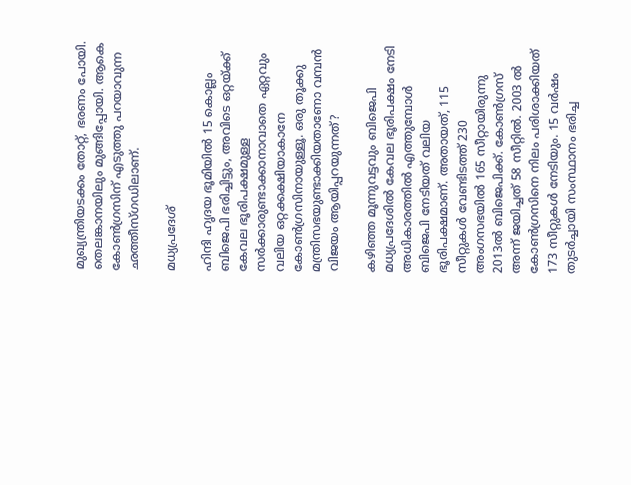മുഖ്യന്ത്രിയടക്കം തോറ്റ്, ഭരണം പോയി. തെലങ്കാനയിലും മുങ്ങിപ്പോയി. ആകെ കോണ്‍ഗ്രസിന് എടുത്തു പറയാവുന്ന ഛത്തീസ്ഗഡിലാണ്.

മധ്യപ്രദേശ്

ഹിന്ദി ഹൃദയ ഭൂമിയില്‍ 15 കൊല്ലം ബിജെപി ഭരിച്ചിട്ടും, അവിടെ ഒറ്റയ്‌ക്ക് കേവല ഭൂരിപക്ഷമുള്ള സര്‍ക്കാരുണ്ടാക്കാനാവാതെ ഏറ്റവും വലിയ ഒറ്റക്കക്ഷിയാകാനേ കോണ്‍ഗ്രസിനായുള്ളൂ. ഒരു തൂക്കു മന്ത്രിസഭയുണ്ടാക്കിയതാണോ വമ്പന്‍ വിജയം ആയിപ്പറയുന്നത്?

കഴിഞ്ഞ മൂന്നുവട്ടവും ബിജെപി മധ്യപ്രദേശില്‍ കേവല ഭൂരിപക്ഷം നേടി അധികാരത്തില്‍ എത്തുമ്പോള്‍ ബിജെപി നേടിയത് വലിയ ഭൂരിപക്ഷമാണ്. അതായത്, 115 സീറ്റുകള്‍ വേണ്ടിടത്ത് 230 അംഗസഭയില്‍ 165 സീറ്റായിരുന്നു 2013ല്‍ ബിജെപിക്ക്. കോണ്‍ഗ്രസ് അന്ന് ജയിച്ചത് 58 സീറ്റില്‍. 2003 ല്‍ കോണ്‍ഗ്രസിനെ നിലം പരിശാക്കിയത് 173 സീറ്റുകള്‍ നേടിയും. 15 വര്‍ഷം തുടര്‍ച്ചായി സംസ്ഥാനം ഭരിച്ച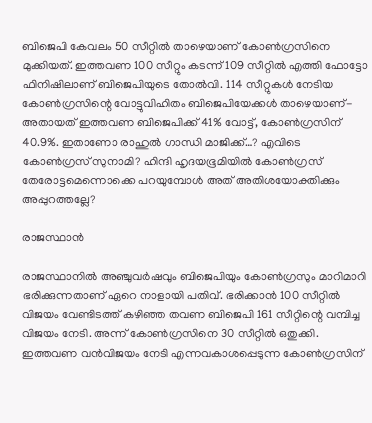ബിജെപി കേവലം 50 സീറ്റില്‍ താഴെയാണ് കോണ്‍ഗ്രസിനെ മുക്കിയത്. ഇത്തവണ 100 സീറ്റും കടന്ന് 109 സീറ്റില്‍ എത്തി ഫോട്ടോ ഫിനിഷിലാണ് ബിജെപിയുടെ തോല്‍വി. 114 സീറ്റുകള്‍ നേടിയ കോണ്‍ഗ്രസിന്റെ വോട്ടുവിഹിതം ബിജെപിയേക്കള്‍ താഴെയാണ്- അതായത് ഇത്തവണ ബിജെപിക്ക് 41% വോട്ട്, കോണ്‍ഗ്രസിന് 40.9%. ഇതാണോ രാഹുല്‍ ഗാന്ധി മാജിക്ക്…? എവിടെ കോണ്‍ഗ്രസ് സുനാമി? ഹിന്ദി ഹൃദയഭൂമിയില്‍ കോണ്‍ഗ്രസ് തേരോട്ടമെന്നൊക്കെ പറയുമ്പോള്‍ അത് അതിശയോക്തിക്കും അപ്പുറത്തല്ലേ?

രാജസ്ഥാന്‍

രാജസ്ഥാനില്‍ അഞ്ചുവര്‍ഷവും ബിജെപിയും കോണ്‍ഗ്രസും മാറിമാറി ഭരിക്കുന്നതാണ് ഏറെ നാളായി പതിവ്. ഭരിക്കാന്‍ 100 സീറ്റില്‍ വിജയം വേണ്ടിടത്ത് കഴിഞ്ഞ തവണ ബിജെപി 161 സീറ്റിന്റെ വമ്പിച്ച വിജയം നേടി. അന്ന് കോണ്‍ഗ്രസിനെ 30 സീറ്റില്‍ ഒതുക്കി. ഇത്തവണ വന്‍വിജയം നേടി എന്നവകാശപ്പെടുന്ന കോണ്‍ഗ്രസിന്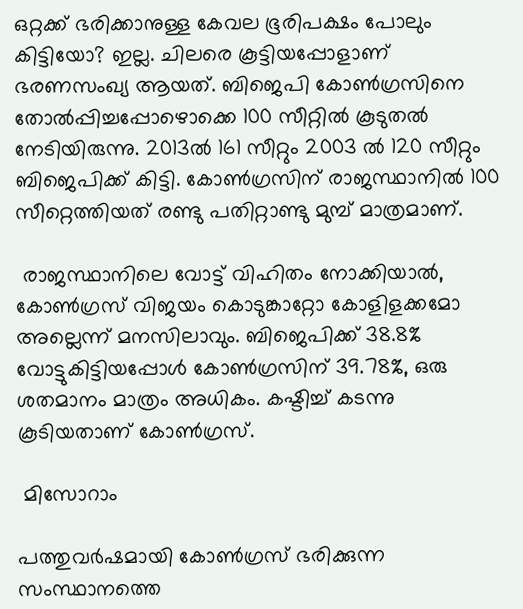ഒറ്റക്ക് ഭരിക്കാനുള്ള കേവല ഭൂരിപക്ഷം പോലും കിട്ടിയോ? ഇല്ല. ചിലരെ കൂട്ടിയപ്പോളാണ് ഭരണസംഖ്യ ആയത്. ബിജെപി കോണ്‍ഗ്രസിനെ തോല്‍പ്പിച്ചപ്പോഴൊക്കെ 100 സീറ്റില്‍ കൂടുതല്‍ നേടിയിരുന്നു. 2013ല്‍ 161 സീറ്റും 2003 ല്‍ 120 സീറ്റും ബിജെപിക്ക് കിട്ടി. കോണ്‍ഗ്രസിന് രാജസ്ഥാനില്‍ 100 സീറ്റെത്തിയത് രണ്ടു പതിറ്റാണ്ടു മുമ്പ് മാത്രമാണ്.

 രാജസ്ഥാനിലെ വോട്ട് വിഹിതം നോക്കിയാല്‍, കോണ്‍ഗ്രസ് വിജയം കൊടുങ്കാറ്റോ കോളിളക്കമോ അല്ലെന്ന് മനസിലാവും. ബിജെപിക്ക് 38.8% വോട്ടുകിട്ടിയപ്പോള്‍ കോണ്‍ഗ്രസിന് 39.78%, ഒരു ശതമാനം മാത്രം അധികം. കഷ്ടിച്ച് കടന്നു കൂടിയതാണ് കോണ്‍ഗ്രസ്.

 മിസോറാം

പത്തുവര്‍ഷമായി കോണ്‍ഗ്രസ് ഭരിക്കുന്ന  സംസ്ഥാനത്തെ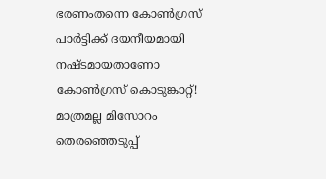ഭരണംതന്നെ കോണ്‍ഗ്രസ് പാര്‍ട്ടിക്ക് ദയനീയമായി നഷ്ടമായതാണോ കോണ്‍ഗ്രസ് കൊടുങ്കാറ്റ്! മാത്രമല്ല മിസോറം തെരഞ്ഞെടുപ്പ്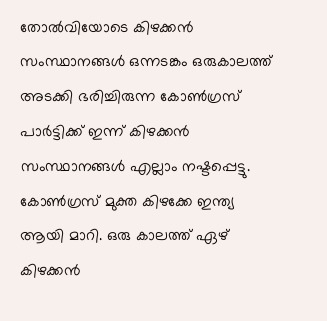തോല്‍വിയോടെ കിഴക്കന്‍ സംസ്ഥാനങ്ങള്‍ ഒന്നടങ്കം ഒരുകാലത്ത് അടക്കി ഭരിച്ചിരുന്ന കോണ്‍ഗ്രസ് പാര്‍ട്ടിക്ക് ഇന്ന് കിഴക്കന്‍ സംസ്ഥാനങ്ങള്‍ എല്ലാം നഷ്ടപ്പെട്ടു. കോണ്‍ഗ്രസ് മുക്ത കിഴക്കേ ഇന്ത്യ ആയി മാറി. ഒരു കാലത്ത് ഏഴ് കിഴക്കന്‍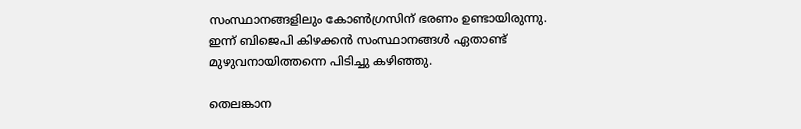സംസ്ഥാനങ്ങളിലും കോണ്‍ഗ്രസിന് ഭരണം ഉണ്ടായിരുന്നു. ഇന്ന് ബിജെപി കിഴക്കന്‍ സംസ്ഥാനങ്ങള്‍ ഏതാണ്ട് മുഴുവനായിത്തന്നെ പിടിച്ചു കഴിഞ്ഞു.

തെലങ്കാന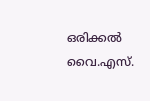ഒരിക്കല്‍ വൈ.എസ്.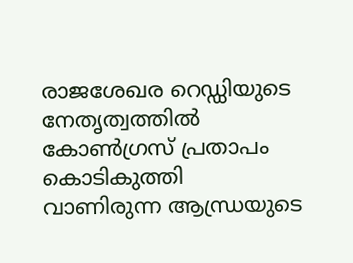രാജശേഖര റെഡ്ഡിയുടെ നേതൃത്വത്തില്‍ കോണ്‍ഗ്രസ് പ്രതാപം കൊടികുത്തി വാണിരുന്ന ആന്ധ്രയുടെ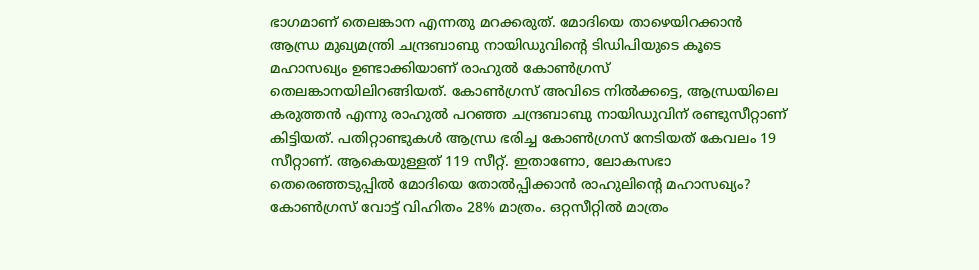ഭാഗമാണ് തെലങ്കാന എന്നതു മറക്കരുത്. മോദിയെ താഴെയിറക്കാന്‍ ആന്ധ്ര മുഖ്യമന്ത്രി ചന്ദ്രബാബു നായിഡുവിന്റെ ടിഡിപിയുടെ കൂടെ മഹാസഖ്യം ഉണ്ടാക്കിയാണ് രാഹുല്‍ കോണ്‍ഗ്രസ് തെലങ്കാനയിലിറങ്ങിയത്. കോണ്‍ഗ്രസ് അവിടെ നില്‍ക്കട്ടെ, ആന്ധ്രയിലെ കരുത്തന്‍ എന്നു രാഹുല്‍ പറഞ്ഞ ചന്ദ്രബാബു നായിഡുവിന് രണ്ടുസീറ്റാണ് കിട്ടിയത്. പതിറ്റാണ്ടുകള്‍ ആന്ധ്ര ഭരിച്ച കോണ്‍ഗ്രസ് നേടിയത് കേവലം 19 സീറ്റാണ്. ആകെയുള്ളത് 119 സീറ്റ്. ഇതാണോ, ലോകസഭാ തെരെഞ്ഞടുപ്പില്‍ മോദിയെ തോല്‍പ്പിക്കാന്‍ രാഹുലിന്റെ മഹാസഖ്യം? കോണ്‍ഗ്രസ് വോട്ട് വിഹിതം 28% മാത്രം. ഒറ്റസീറ്റില്‍ മാത്രം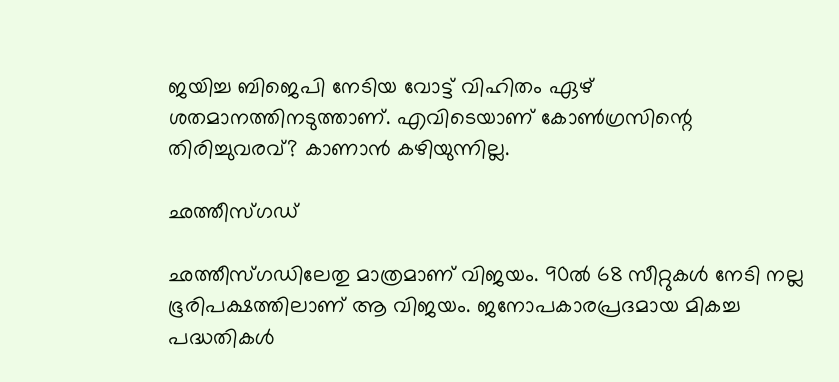ജയിച്ച ബിജെപി നേടിയ വോട്ട് വിഹിതം ഏഴ് ശതമാനത്തിനടുത്താണ്. എവിടെയാണ് കോണ്‍ഗ്രസിന്റെ തിരിച്ചുവരവ്? കാണാന്‍ കഴിയുന്നില്ല.

ഛത്തീസ്ഗഡ്

ഛത്തീസ്ഗഡിലേതു മാത്രമാണ് വിജയം. 90ല്‍ 68 സീറ്റുകള്‍ നേടി നല്ല ഭൂരിപക്ഷത്തിലാണ് ആ വിജയം. ജനോപകാരപ്രദമായ മികച്ച പദ്ധതികള്‍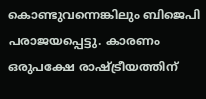കൊണ്ടുവന്നെങ്കിലും ബിജെപി പരാജയപ്പെട്ടു. കാരണം ഒരുപക്ഷേ രാഷ്‌ട്രീയത്തിന്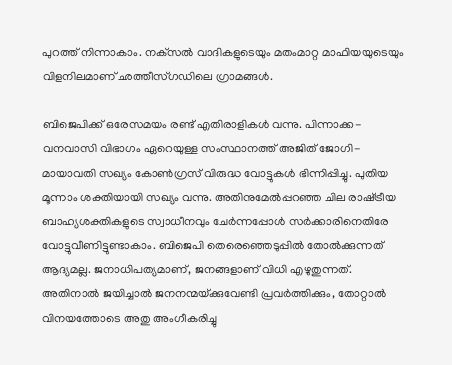പുറത്ത് നിന്നാകാം. നക്‌സല്‍ വാദികളുടെയും മതംമാറ്റ മാഫിയയുടെയും വിളനിലമാണ് ഛത്തീസ്ഗഡിലെ ഗ്രാമങ്ങള്‍.

ബിജെപിക്ക് ഒരേസമയം രണ്ട് എതിരാളികള്‍ വന്നു. പിന്നാക്ക-വനവാസി വിഭാഗം ഏറെയുള്ള സംസ്ഥാനത്ത് അജിത് ജോഗി-മായാവതി സഖ്യം കോണ്‍ഗ്രസ് വിരുദ്ധ വോട്ടുകള്‍ ഭിന്നിപ്പിച്ചു. പുതിയ മൂന്നാം ശക്തിയായി സഖ്യം വന്നു. അതിനുമേല്‍പ്പറഞ്ഞ ചില രാഷ്‌ട്രീയ ബാഹ്യശക്തികളുടെ സ്വാധീനവും ചേര്‍ന്നപ്പോള്‍ സര്‍ക്കാരിനെതിരേ വോട്ടുവീണിട്ടുണ്ടാകാം. ബിജെപി തെരെഞ്ഞെടുപ്പില്‍ തോല്‍ക്കുന്നത് ആദ്യമല്ല. ജനാധിപത്യമാണ്, ജനങ്ങളാണ് വിധി എഴുതുന്നത്. അതിനാല്‍ ജയിച്ചാല്‍ ജനനന്മയ്‌ക്കുവേണ്ടി പ്രവര്‍ത്തിക്കും, തോറ്റാല്‍ വിനയത്തോടെ അതു അംഗീകരിച്ചു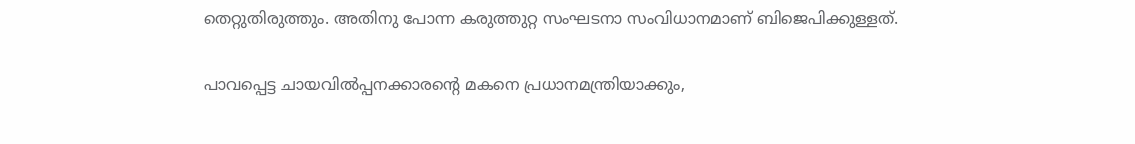തെറ്റുതിരുത്തും. അതിനു പോന്ന കരുത്തുറ്റ സംഘടനാ സംവിധാനമാണ് ബിജെപിക്കുള്ളത്.

പാവപ്പെട്ട ചായവില്‍പ്പനക്കാരന്റെ മകനെ പ്രധാനമന്ത്രിയാക്കും,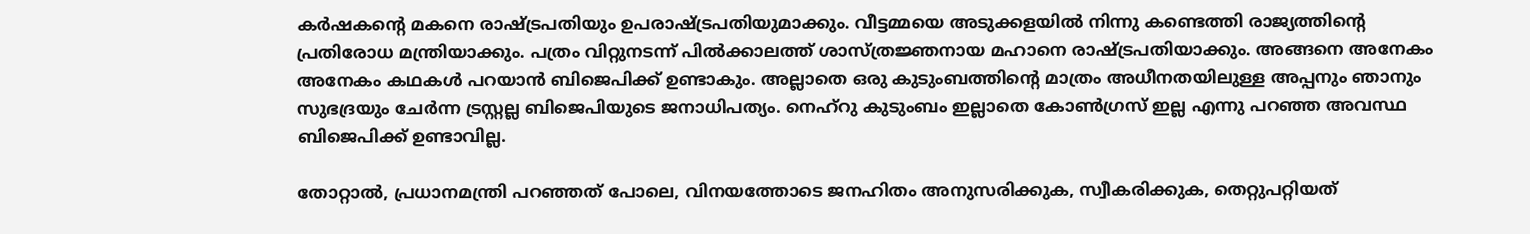കര്‍ഷകന്റെ മകനെ രാഷ്‌ട്രപതിയും ഉപരാഷ്‌ട്രപതിയുമാക്കും. വീട്ടമ്മയെ അടുക്കളയില്‍ നിന്നു കണ്ടെത്തി രാജ്യത്തിന്റെ പ്രതിരോധ മന്ത്രിയാക്കും. പത്രം വിറ്റുനടന്ന് പില്‍ക്കാലത്ത് ശാസ്ത്രജ്ഞനായ മഹാനെ രാഷ്‌ട്രപതിയാക്കും. അങ്ങനെ അനേകം അനേകം കഥകള്‍ പറയാന്‍ ബിജെപിക്ക് ഉണ്ടാകും. അല്ലാതെ ഒരു കുടുംബത്തിന്റെ മാത്രം അധീനതയിലുള്ള അപ്പനും ഞാനും സുഭദ്രയും ചേര്‍ന്ന ട്രസ്റ്റല്ല ബിജെപിയുടെ ജനാധിപത്യം. നെഹ്‌റു കുടുംബം ഇല്ലാതെ കോണ്‍ഗ്രസ് ഇല്ല എന്നു പറഞ്ഞ അവസ്ഥ ബിജെപിക്ക് ഉണ്ടാവില്ല.

തോറ്റാല്‍, പ്രധാനമന്ത്രി പറഞ്ഞത് പോലെ, വിനയത്തോടെ ജനഹിതം അനുസരിക്കുക, സ്വീകരിക്കുക, തെറ്റുപറ്റിയത്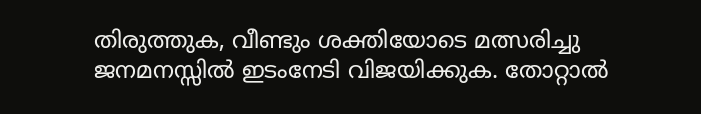തിരുത്തുക, വീണ്ടും ശക്തിയോടെ മത്സരിച്ചു ജനമനസ്സില്‍ ഇടംനേടി വിജയിക്കുക. തോറ്റാല്‍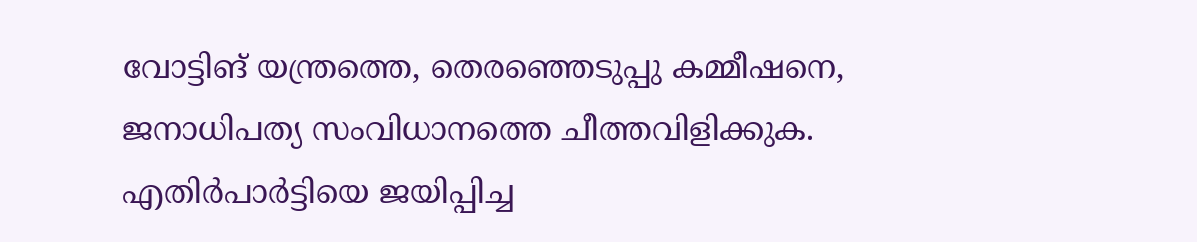വോട്ടിങ് യന്ത്രത്തെ, തെരഞ്ഞെടുപ്പു കമ്മീഷനെ, ജനാധിപത്യ സംവിധാനത്തെ ചീത്തവിളിക്കുക. എതിര്‍പാര്‍ട്ടിയെ ജയിപ്പിച്ച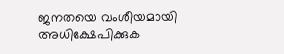ജനതയെ വംശീയമായി അധിക്ഷേപിക്കുക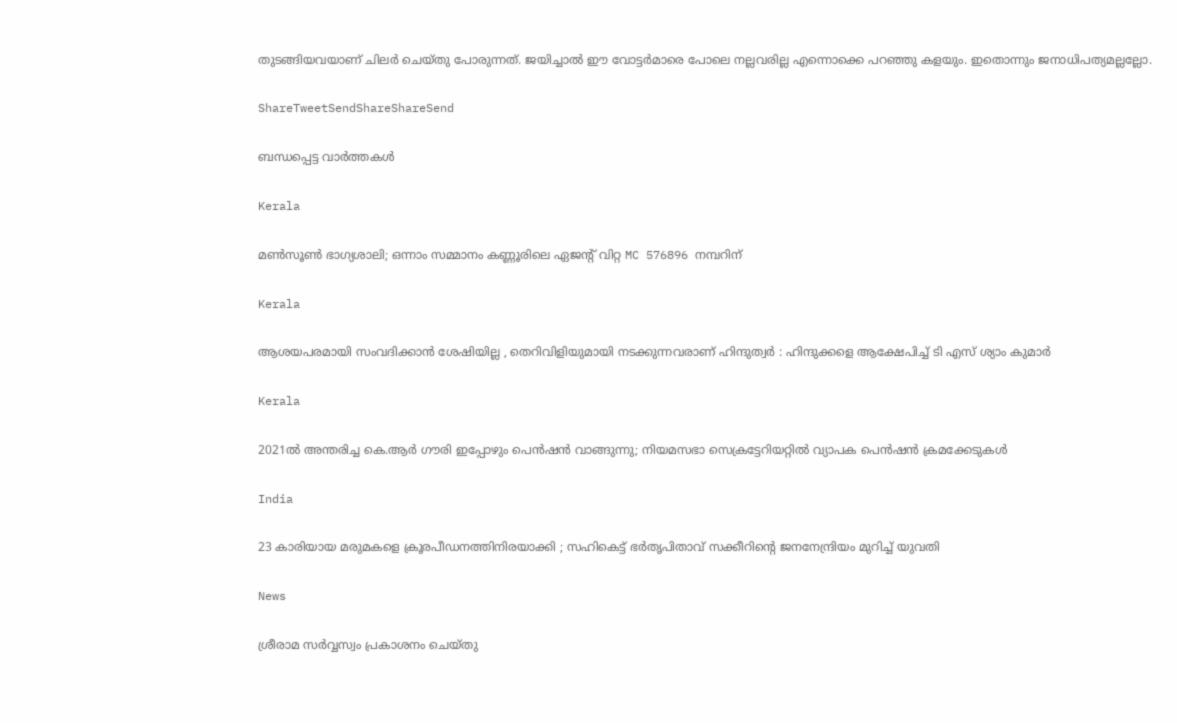തുടങ്ങിയവയാണ് ചിലര്‍ ചെയ്തു പോരുന്നത്. ജയിച്ചാല്‍ ഈ വോട്ടര്‍മാരെ പോലെ നല്ലവരില്ല എന്നൊക്കെ പറഞ്ഞു കളയും. ഇതൊന്നും ജനാധിപത്യമല്ലല്ലോ.

ShareTweetSendShareShareSend

ബന്ധപ്പെട്ട വാര്‍ത്തകള്‍

Kerala

മൺസൂൺ ഭാഗ്യശാലി; ഒന്നാം സമ്മാനം കണ്ണൂരിലെ ഏജൻ്റ് വിറ്റ MC 576896 നമ്പറിന്

Kerala

ആശയപരമായി സംവദിക്കാൻ ശേഷിയില്ല , തെറിവിളിയുമായി നടക്കുന്നവരാണ് ഹിന്ദുത്വർ : ഹിന്ദുക്കളെ ആക്ഷേപിച്ച് ടി എസ് ശ്യാം കുമാർ

Kerala

2021ൽ അന്തരിച്ച കെ.ആർ ഗൗരി ഇപ്പോഴും പെൻഷൻ വാങ്ങുന്നു; നിയമസഭാ സെക്രട്ടേറിയറ്റിൽ വ്യാപക പെൻഷൻ ക്രമക്കേടുകൾ

India

23 കാരിയായ മരുമകളെ ക്രൂരപീഡനത്തിനിരയാക്കി ; സഹികെട്ട് ഭർതൃപിതാവ് സക്കീറിന്റെ ജനനേന്ദ്രിയം മുറിച്ച് യുവതി

News

ശ്രീരാമ സർവ്വസ്വം പ്രകാശനം ചെയ്തു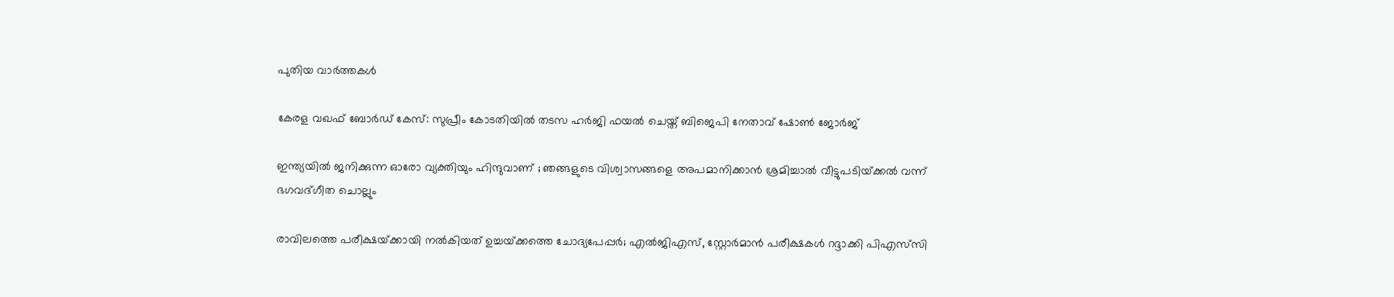പുതിയ വാര്‍ത്തകള്‍

കേരള വഖഫ് ബോർഡ് കേസ്: സുപ്രീം കോടതിയിൽ തടസ ഹർജി ഫയൽ ചെയ്ത് ബിജെപി നേതാവ് ഷോൺ ജോർജ്

ഇന്ത്യയിൽ ജനിക്കുന്ന ഓരോ വ്യക്തിയും ഹിന്ദുവാണ് ; ഞങ്ങളുടെ വിശ്വാസങ്ങളെ അപമാനിക്കാൻ ശ്രമിച്ചാൽ വീട്ടുപടിയ്‌ക്കൽ വന്ന് ഭഗവദ്ഗീത ചൊല്ലും

രാവിലത്തെ പരീക്ഷയ്‌ക്കായി നൽകിയത് ഉച്ചയ്‌ക്കത്തെ ചോദ്യപേപ്പർ; എൽജിഎസ്, സ്റ്റോർമാൻ പരീക്ഷകൾ റദ്ദാക്കി പിഎസ്‌സി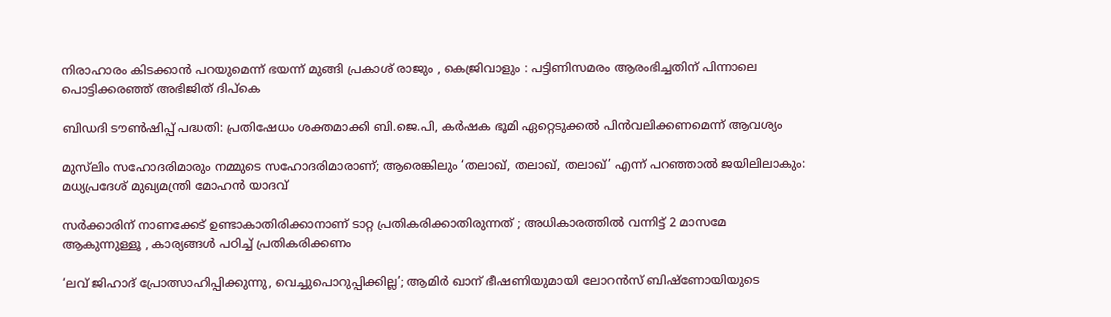നിരാഹാരം കിടക്കാൻ പറയുമെന്ന് ഭയന്ന് മുങ്ങി പ്രകാശ് രാജും , കെജ്രിവാളും : പട്ടിണിസമരം ആരംഭിച്ചതിന് പിന്നാലെ പൊട്ടിക്കരഞ്ഞ് അഭിജിത് ദിപ്കെ

ബിഡദി ടൗൺഷിപ്പ് പദ്ധതി: പ്രതിഷേധം ശക്തമാക്കി ബി.ജെ.പി, കർഷക ഭൂമി ഏറ്റെടുക്കൽ പിൻവലിക്കണമെന്ന് ആവശ്യം

മുസ്‌ലിം സഹോദരിമാരും നമ്മുടെ സഹോദരിമാരാണ്; ആരെങ്കിലും ‘തലാഖ്, തലാഖ്, തലാഖ്’ എന്ന് പറഞ്ഞാൽ ജയിലിലാകും: മധ്യപ്രദേശ് മുഖ്യമന്ത്രി മോഹൻ യാദവ്

സർക്കാരിന് നാണക്കേട് ഉണ്ടാകാതിരിക്കാനാണ് ടാറ്റ പ്രതികരിക്കാതിരുന്നത് ; അധികാരത്തിൽ വന്നിട്ട് 2 മാസമേ ആകുന്നുള്ളൂ , കാര്യങ്ങൾ പഠിച്ച് പ്രതികരിക്കണം

‘ലവ് ജിഹാദ് പ്രോത്സാഹിപ്പിക്കുന്നു, വെച്ചുപൊറുപ്പിക്കില്ല’; ആമിർ ഖാന് ഭീഷണിയുമായി ലോറൻസ് ബിഷ്ണോയിയുടെ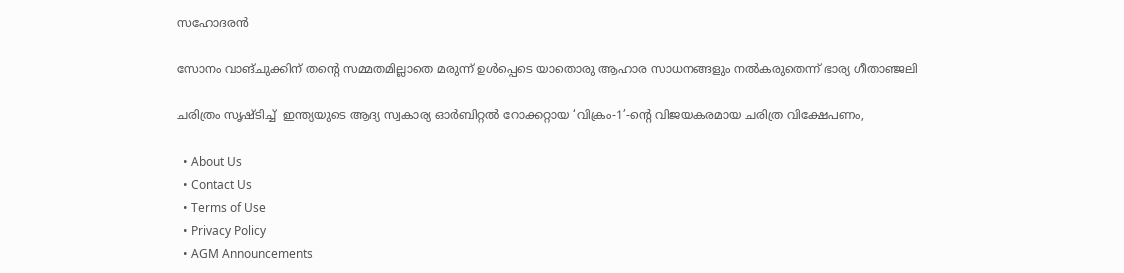സഹോദരൻ

സോനം വാങ്‌ചുക്കിന് തന്റെ സമ്മതമില്ലാതെ മരുന്ന് ഉൾപ്പെടെ യാതൊരു ആഹാര സാധനങ്ങളും നൽകരുതെന്ന് ഭാര്യ ഗീതാഞ്ജലി

ചരിത്രം സൃഷ്ടിച്ച്  ഇന്ത്യയുടെ ആദ്യ സ്വകാര്യ ഓർബിറ്റൽ റോക്കറ്റായ ‘വിക്രം-1’-ന്റെ വിജയകരമായ ചരിത്ര വിക്ഷേപണം,

  • About Us
  • Contact Us
  • Terms of Use
  • Privacy Policy
  • AGM Announcements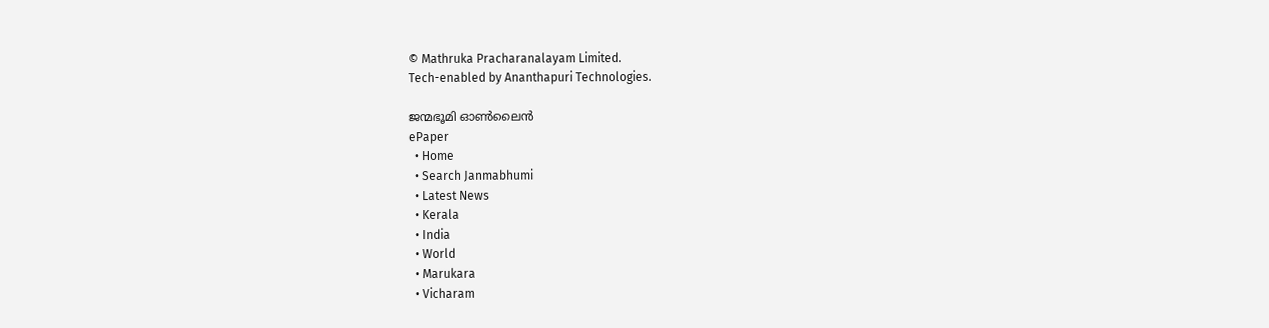© Mathruka Pracharanalayam Limited.
Tech-enabled by Ananthapuri Technologies.

ജന്മഭൂമി ഓണ്‍ലൈന്‍
ePaper
  • Home
  • Search Janmabhumi
  • Latest News
  • Kerala
  • India
  • World
  • Marukara
  • Vicharam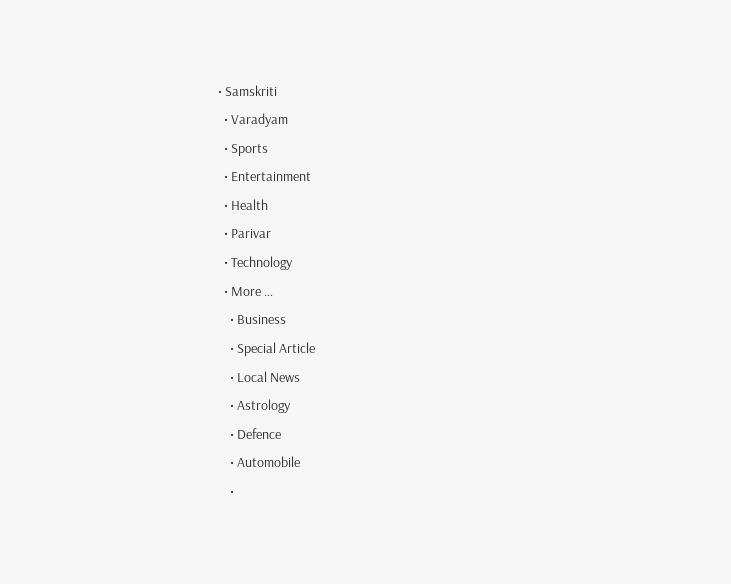• Samskriti
  • Varadyam
  • Sports
  • Entertainment
  • Health
  • Parivar
  • Technology
  • More …
    • Business
    • Special Article
    • Local News
    • Astrology
    • Defence
    • Automobile
    •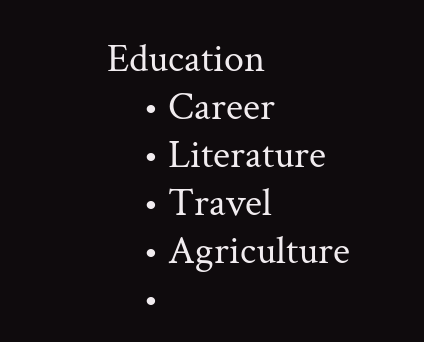Education
    • Career
    • Literature
    • Travel
    • Agriculture
    •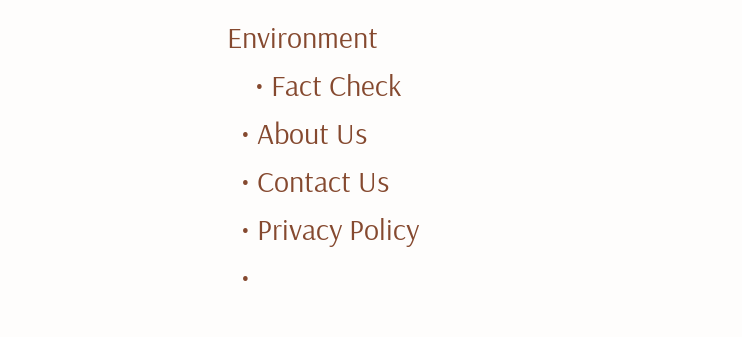Environment
    • Fact Check
  • About Us
  • Contact Us
  • Privacy Policy
  •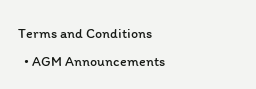Terms and Conditions
  • AGM Announcements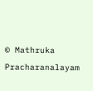© Mathruka Pracharanalayam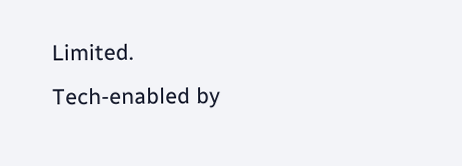Limited.
Tech-enabled by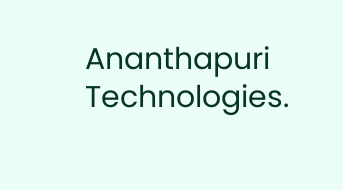Ananthapuri Technologies.